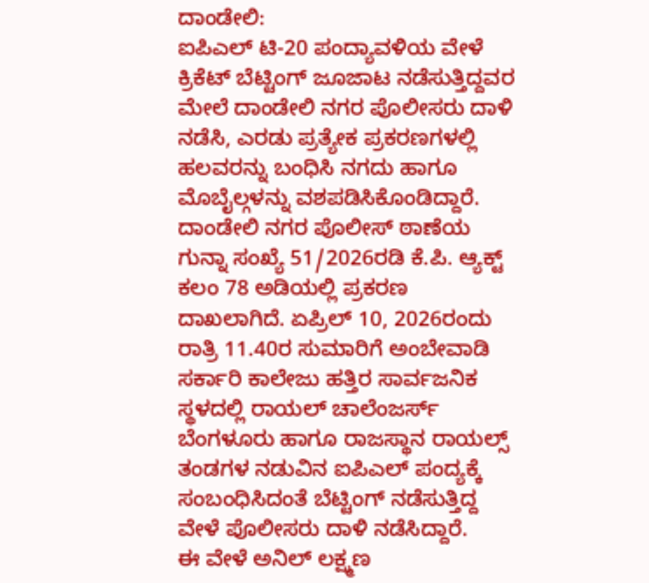ದಾಂಡೇಲಿ:
ಐಪಿಎಲ್ ಟಿ-20 ಪಂದ್ಯಾವಳಿಯ ವೇಳೆ ಕ್ರಿಕೆಟ್ ಬೆಟ್ಟಿಂಗ್ ಜೂಜಾಟ ನಡೆಸುತ್ತಿದ್ದವರ ಮೇಲೆ ದಾಂಡೇಲಿ ನಗರ ಪೊಲೀಸರು ದಾಳಿ ನಡೆಸಿ, ಎರಡು ಪ್ರತ್ಯೇಕ ಪ್ರಕರಣಗಳಲ್ಲಿ ಹಲವರನ್ನು ಬಂಧಿಸಿ ನಗದು ಹಾಗೂ ಮೊಬೈಲ್ಗಳನ್ನು ವಶಪಡಿಸಿಕೊಂಡಿದ್ದಾರೆ.
ದಾಂಡೇಲಿ ನಗರ ಪೊಲೀಸ್ ಠಾಣೆಯ ಗುನ್ನಾ ಸಂಖ್ಯೆ 51/2026ರಡಿ ಕೆ.ಪಿ. ಆ್ಯಕ್ಟ್ ಕಲಂ 78 ಅಡಿಯಲ್ಲಿ ಪ್ರಕರಣ ದಾಖಲಾಗಿದೆ. ಏಪ್ರಿಲ್ 10, 2026ರಂದು ರಾತ್ರಿ 11.40ರ ಸುಮಾರಿಗೆ ಅಂಬೇವಾಡಿ ಸರ್ಕಾರಿ ಕಾಲೇಜು ಹತ್ತಿರ ಸಾರ್ವಜನಿಕ ಸ್ಥಳದಲ್ಲಿ ರಾಯಲ್ ಚಾಲೆಂಜರ್ಸ್ ಬೆಂಗಳೂರು ಹಾಗೂ ರಾಜಸ್ಥಾನ ರಾಯಲ್ಸ್ ತಂಡಗಳ ನಡುವಿನ ಐಪಿಎಲ್ ಪಂದ್ಯಕ್ಕೆ ಸಂಬಂಧಿಸಿದಂತೆ ಬೆಟ್ಟಿಂಗ್ ನಡೆಸುತ್ತಿದ್ದ ವೇಳೆ ಪೊಲೀಸರು ದಾಳಿ ನಡೆಸಿದ್ದಾರೆ.
ಈ ವೇಳೆ ಅನಿಲ್ ಲಕ್ಷ್ಮಣ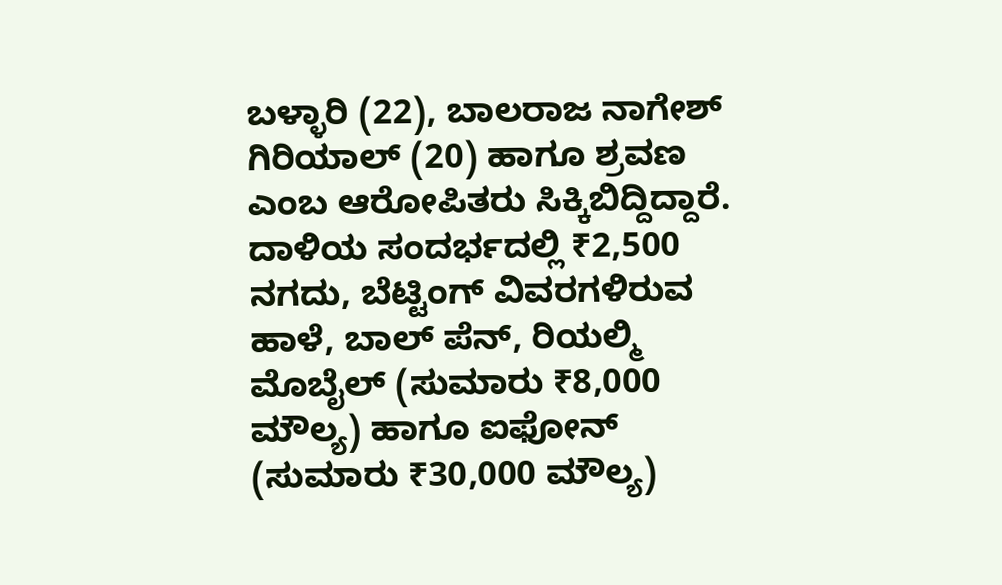ಬಳ್ಳಾರಿ (22), ಬಾಲರಾಜ ನಾಗೇಶ್ ಗಿರಿಯಾಲ್ (20) ಹಾಗೂ ಶ್ರವಣ ಎಂಬ ಆರೋಪಿತರು ಸಿಕ್ಕಿಬಿದ್ದಿದ್ದಾರೆ. ದಾಳಿಯ ಸಂದರ್ಭದಲ್ಲಿ ₹2,500 ನಗದು, ಬೆಟ್ಟಿಂಗ್ ವಿವರಗಳಿರುವ ಹಾಳೆ, ಬಾಲ್ ಪೆನ್, ರಿಯಲ್ಮಿ ಮೊಬೈಲ್ (ಸುಮಾರು ₹8,000 ಮೌಲ್ಯ) ಹಾಗೂ ಐಫೋನ್ (ಸುಮಾರು ₹30,000 ಮೌಲ್ಯ)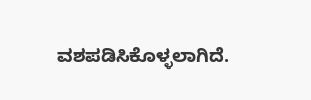ವಶಪಡಿಸಿಕೊಳ್ಳಲಾಗಿದೆ.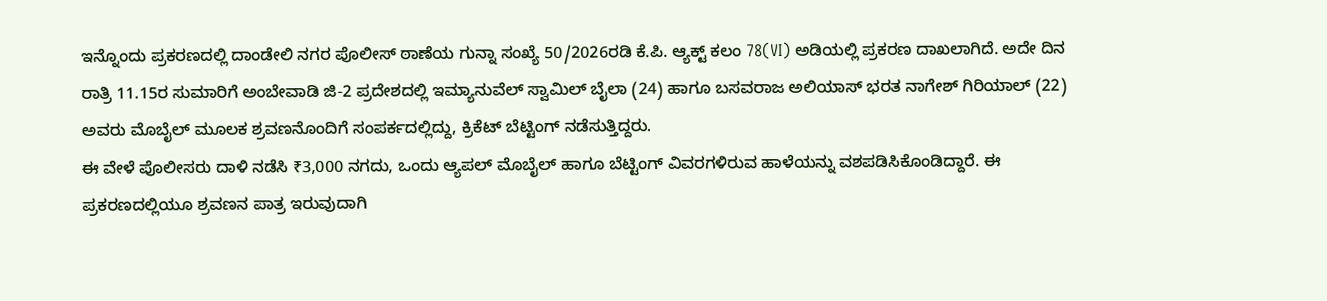ಇನ್ನೊಂದು ಪ್ರಕರಣದಲ್ಲಿ ದಾಂಡೇಲಿ ನಗರ ಪೊಲೀಸ್ ಠಾಣೆಯ ಗುನ್ನಾ ಸಂಖ್ಯೆ 50/2026ರಡಿ ಕೆ.ಪಿ. ಆ್ಯಕ್ಟ್ ಕಲಂ 78(VI) ಅಡಿಯಲ್ಲಿ ಪ್ರಕರಣ ದಾಖಲಾಗಿದೆ. ಅದೇ ದಿನ ರಾತ್ರಿ 11.15ರ ಸುಮಾರಿಗೆ ಅಂಬೇವಾಡಿ ಜಿ-2 ಪ್ರದೇಶದಲ್ಲಿ ಇಮ್ಯಾನುವೆಲ್ ಸ್ವಾಮಿಲ್ ಬೈಲಾ (24) ಹಾಗೂ ಬಸವರಾಜ ಅಲಿಯಾಸ್ ಭರತ ನಾಗೇಶ್ ಗಿರಿಯಾಲ್ (22) ಅವರು ಮೊಬೈಲ್ ಮೂಲಕ ಶ್ರವಣನೊಂದಿಗೆ ಸಂಪರ್ಕದಲ್ಲಿದ್ದು, ಕ್ರಿಕೆಟ್ ಬೆಟ್ಟಿಂಗ್ ನಡೆಸುತ್ತಿದ್ದರು.
ಈ ವೇಳೆ ಪೊಲೀಸರು ದಾಳಿ ನಡೆಸಿ ₹3,000 ನಗದು, ಒಂದು ಆ್ಯಪಲ್ ಮೊಬೈಲ್ ಹಾಗೂ ಬೆಟ್ಟಿಂಗ್ ವಿವರಗಳಿರುವ ಹಾಳೆಯನ್ನು ವಶಪಡಿಸಿಕೊಂಡಿದ್ದಾರೆ. ಈ ಪ್ರಕರಣದಲ್ಲಿಯೂ ಶ್ರವಣನ ಪಾತ್ರ ಇರುವುದಾಗಿ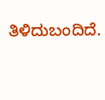ತಿಳಿದುಬಂದಿದೆ.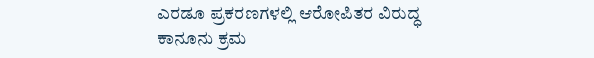ಎರಡೂ ಪ್ರಕರಣಗಳಲ್ಲಿ ಆರೋಪಿತರ ವಿರುದ್ಧ ಕಾನೂನು ಕ್ರಮ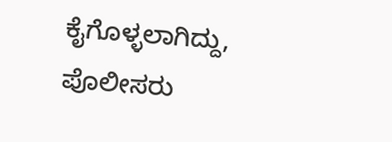ಕೈಗೊಳ್ಳಲಾಗಿದ್ದು, ಪೊಲೀಸರು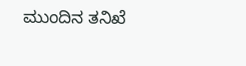ಮುಂದಿನ ತನಿಖೆ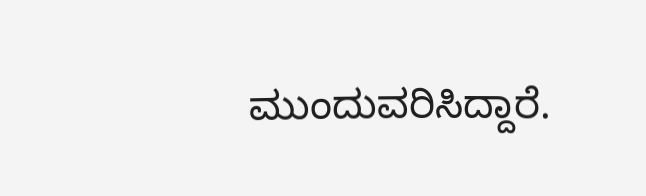ಮುಂದುವರಿಸಿದ್ದಾರೆ.